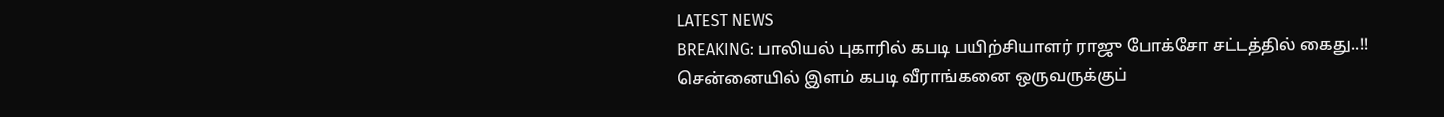LATEST NEWS
BREAKING: பாலியல் புகாரில் கபடி பயிற்சியாளர் ராஜு போக்சோ சட்டத்தில் கைது..!!
சென்னையில் இளம் கபடி வீராங்கனை ஒருவருக்குப்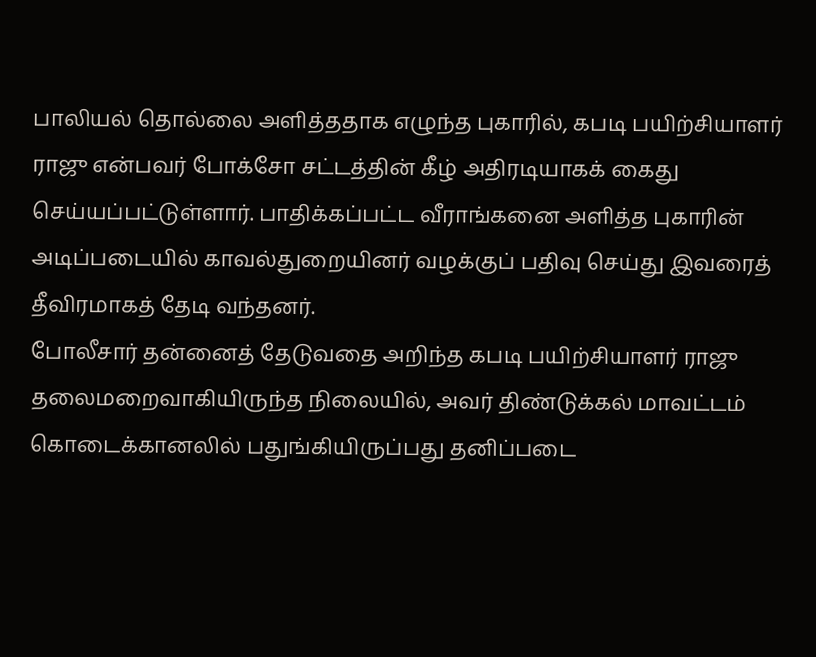பாலியல் தொல்லை அளித்ததாக எழுந்த புகாரில், கபடி பயிற்சியாளர் ராஜு என்பவர் போக்சோ சட்டத்தின் கீழ் அதிரடியாகக் கைது செய்யப்பட்டுள்ளார். பாதிக்கப்பட்ட வீராங்கனை அளித்த புகாரின் அடிப்படையில் காவல்துறையினர் வழக்குப் பதிவு செய்து இவரைத் தீவிரமாகத் தேடி வந்தனர்.
போலீசார் தன்னைத் தேடுவதை அறிந்த கபடி பயிற்சியாளர் ராஜு தலைமறைவாகியிருந்த நிலையில், அவர் திண்டுக்கல் மாவட்டம் கொடைக்கானலில் பதுங்கியிருப்பது தனிப்படை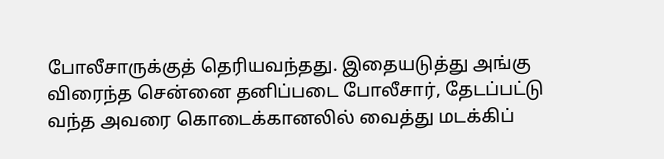போலீசாருக்குத் தெரியவந்தது. இதையடுத்து அங்கு விரைந்த சென்னை தனிப்படை போலீசார், தேடப்பட்டு வந்த அவரை கொடைக்கானலில் வைத்து மடக்கிப்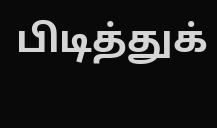பிடித்துக்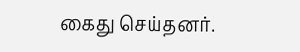கைது செய்தனர்.